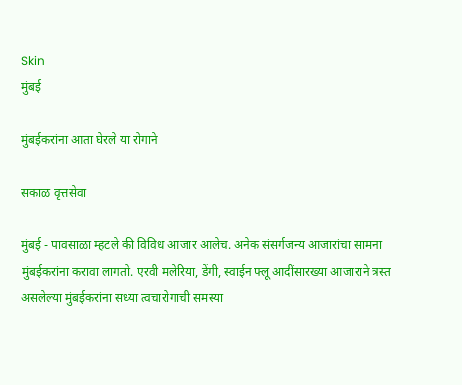Skin
मुंबई

मुंबईकरांना आता घेरले या रोगाने

सकाळ वृत्तसेवा

मुंबई - पावसाळा म्हटले की विविध आजार आलेच. अनेक संसर्गजन्य आजारांचा सामना मुंबईकरांना करावा लागतो. एरवी मलेरिया, डेंगी, स्वाईन फ्लू आदींसारख्या आजाराने त्रस्त असलेल्या मुंबईकरांना सध्या त्वचारोगाची समस्या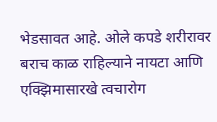भेडसावत आहे. ओले कपडे शरीरावर बराच काळ राहिल्याने नायटा आणि एक्‍झिमासारखे त्वचारोग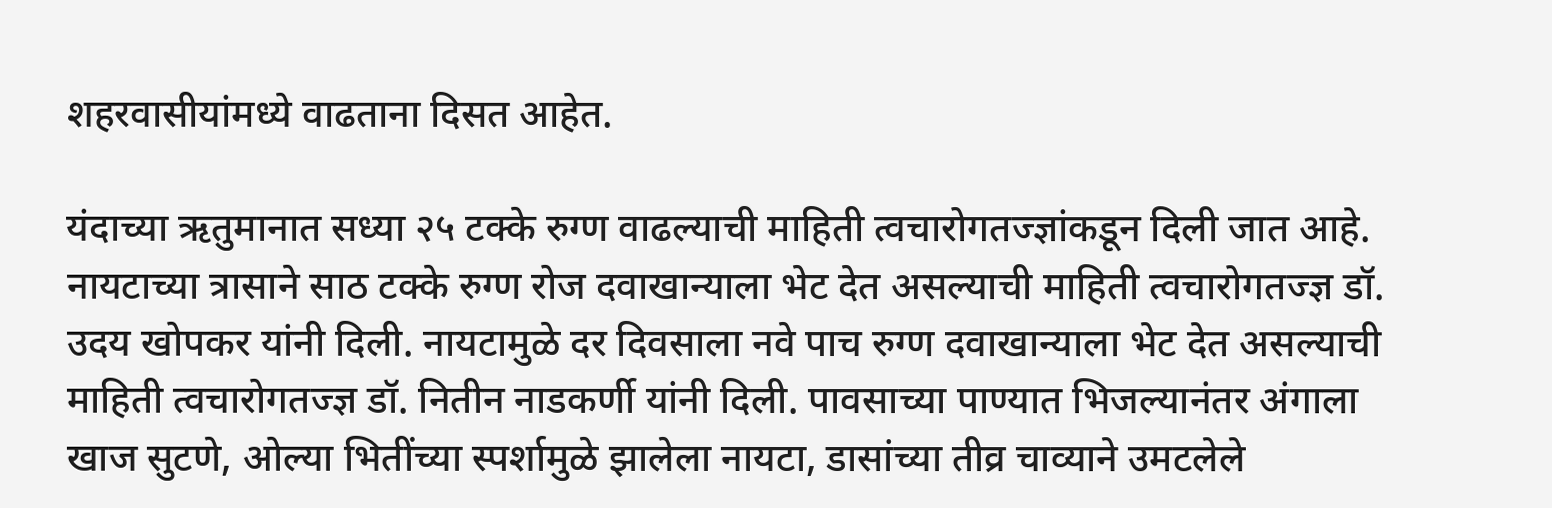शहरवासीयांमध्ये वाढताना दिसत आहेत.

यंदाच्या ऋतुमानात सध्या २५ टक्के रुग्ण वाढल्याची माहिती त्वचारोगतज्ज्ञांकडून दिली जात आहे. नायटाच्या त्रासाने साठ टक्के रुग्ण रोज दवाखान्याला भेट देत असल्याची माहिती त्वचारोगतज्ज्ञ डॉ. उदय खोपकर यांनी दिली. नायटामुळे दर दिवसाला नवे पाच रुग्ण दवाखान्याला भेट देत असल्याची माहिती त्वचारोगतज्ज्ञ डॉ. नितीन नाडकर्णी यांनी दिली. पावसाच्या पाण्यात भिजल्यानंतर अंगाला खाज सुटणे, ओल्या भितींच्या स्पर्शामुळे झालेला नायटा, डासांच्या तीव्र चाव्याने उमटलेले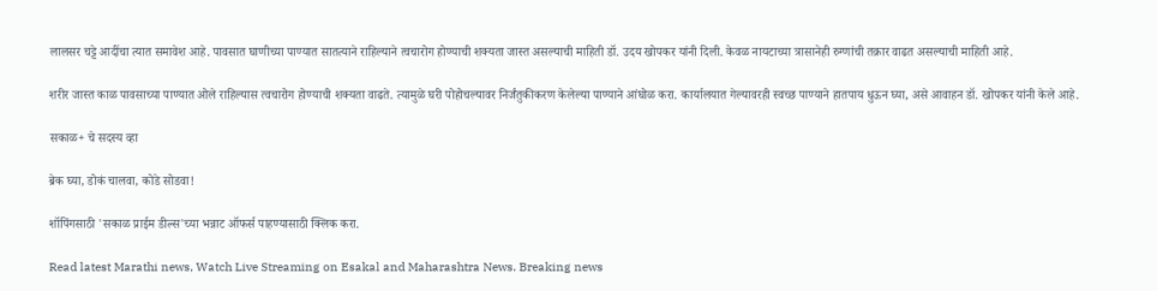लालसर चट्टे आदींचा त्यात समावेश आहे. पावसात घाणीच्या पाण्यात सातत्याने राहिल्याने त्वचारोग होण्याची शक्‍यता जास्त असल्याची माहिती डॉ. उदय खोपकर यांनी दिली. केवळ नायटाच्या त्रासानेही रुग्णांची तक्रार वाढत असल्याची माहिती आहे.

शरीर जास्त काळ पावसाच्या पाण्यात ओले राहिल्यास त्वचारोग होण्याची शक्‍यता वाढते. त्यामुळे घरी पोहोचल्यावर निर्जंतुकीकरण केलेल्या पाण्याने आंघोळ करा. कार्यालयात गेल्यावरही स्वच्छ पाण्याने हातपाय धुऊन घ्या, असे आवाहन डॉ. खोपकर यांनी केले आहे.

सकाळ+ चे सदस्य व्हा

ब्रेक घ्या, डोकं चालवा, कोडे सोडवा!

शॉपिंगसाठी 'सकाळ प्राईम डील्स'च्या भन्नाट ऑफर्स पाहण्यासाठी क्लिक करा.

Read latest Marathi news, Watch Live Streaming on Esakal and Maharashtra News. Breaking news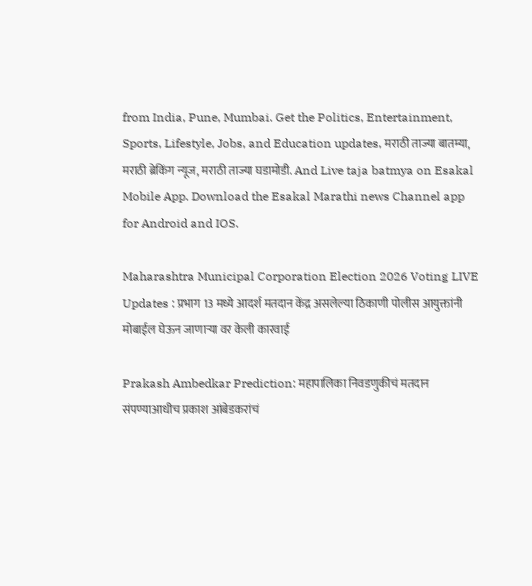from India, Pune, Mumbai. Get the Politics, Entertainment, Sports, Lifestyle, Jobs, and Education updates, मराठी ताज्या बातम्या, मराठी ब्रेकिंग न्यूज, मराठी ताज्या घडामोडी. And Live taja batmya on Esakal Mobile App. Download the Esakal Marathi news Channel app for Android and IOS.

Maharashtra Municipal Corporation Election 2026 Voting LIVE Updates : प्रभाग 13 मध्ये आदर्श मतदान केंद्र असलेल्या ठिकाणी पोलीस आयुक्तांनी मोबाईल घेऊन जाणाऱ्या वर केली कारवाई

Prakash Ambedkar Prediction: महापालिका निवडणुकीचं मतदान संपण्याआधीच प्रकाश आंबेडकरांचं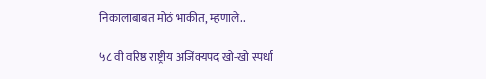निकालाबाबत मोठं भाकीत, म्हणाले..

५८ वी वरिष्ठ राष्ट्रीय अजिंक्यपद खो-खो स्पर्धा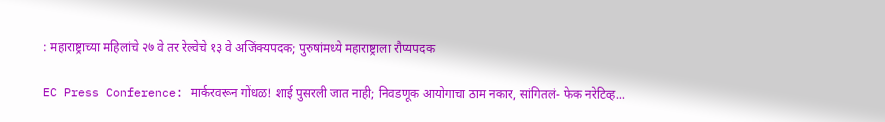: महाराष्ट्राच्या महिलांचे २७ वे तर रेल्वेचे १३ वे अजिंक्यपदक; पुरुषांमध्ये महाराष्ट्राला रौप्यपदक

EC Press Conference: मार्करवरून गोंधळ! शाई पुसरली जात नाही; निवडणूक आयोगाचा ठाम नकार, सांगितलं- फेक नरेटिव्ह...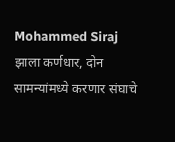Mohammed Siraj झाला कर्णधार, दोन सामन्यांमध्ये करणार संघाचे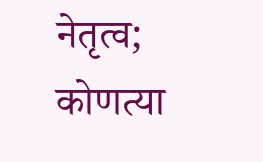नेतृत्व; कोणत्या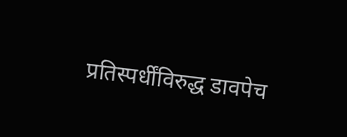प्रतिस्पर्धींविरुद्ध डावपेच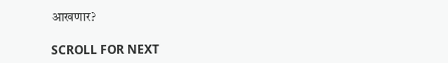आखणार?

SCROLL FOR NEXT